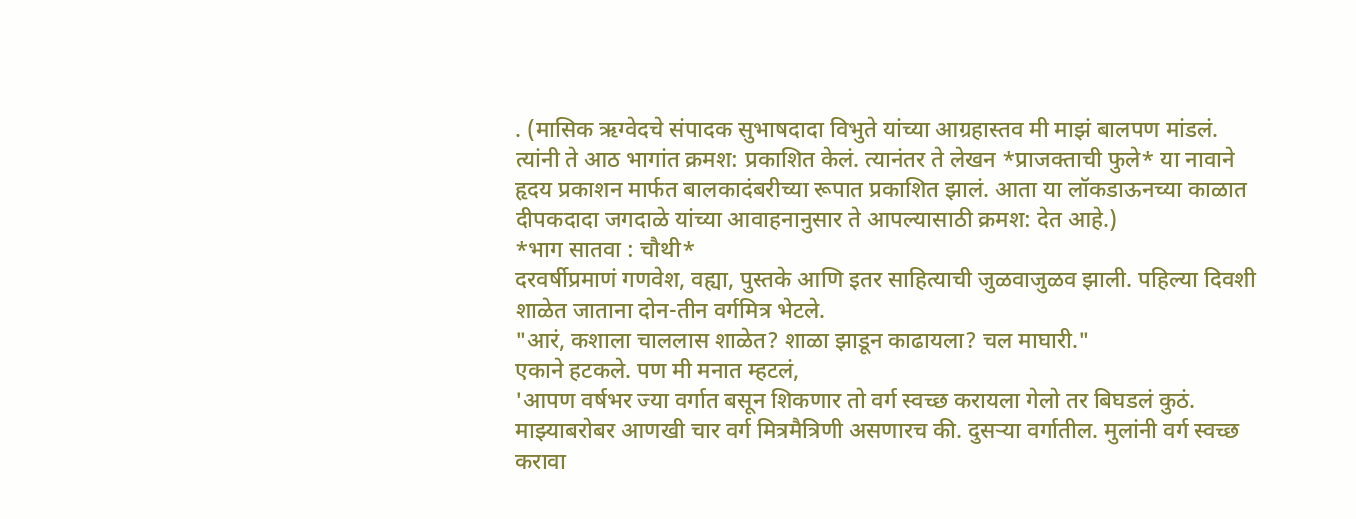. (मासिक ऋग्वेदचे संपादक सुभाषदादा विभुते यांच्या आग्रहास्तव मी माझं बालपण मांडलं. त्यांनी ते आठ भागांत क्रमश: प्रकाशित केलं. त्यानंतर ते लेखन *प्राजक्ताची फुले* या नावाने हृदय प्रकाशन मार्फत बालकादंबरीच्या रूपात प्रकाशित झालं. आता या लॉकडाऊनच्या काळात दीपकदादा जगदाळे यांच्या आवाहनानुसार ते आपल्यासाठी क्रमश: देत आहे.)
*भाग सातवा : चौथी*
दरवर्षीप्रमाणं गणवेश, वह्या, पुस्तके आणि इतर साहित्याची जुळवाजुळव झाली. पहिल्या दिवशी शाळेत जाताना दोन-तीन वर्गमित्र भेटले.
"आरं, कशाला चाललास शाळेत? शाळा झाडून काढायला? चल माघारी."
एकाने हटकले. पण मी मनात म्हटलं,
'आपण वर्षभर ज्या वर्गात बसून शिकणार तो वर्ग स्वच्छ करायला गेलो तर बिघडलं कुठं. माझ्याबरोबर आणखी चार वर्ग मित्रमैत्रिणी असणारच की. दुसऱ्या वर्गातील. मुलांनी वर्ग स्वच्छ करावा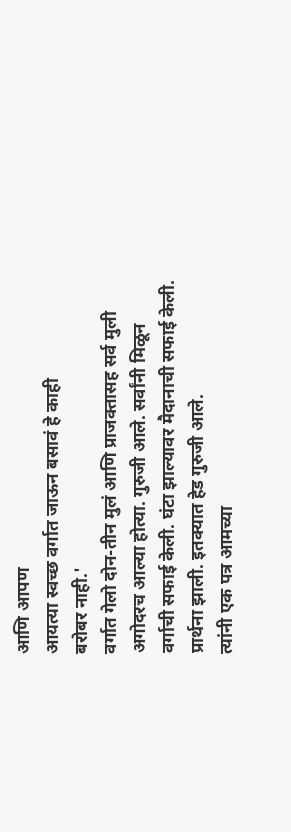आणि आपण
आयत्या स्वच्छ वर्गात जाऊन बसावं हे काही
बरोबर नाही.'
वर्गात गेलो दोन-तीन मुलं आणि प्राजक्तासह सर्व मुली अगोदरच आल्या होत्या. गुरुजी आले. सर्वांनी मिळून वर्गाची सफाई केली. घंटा झाल्यावर मैदानाची सफाई केली. प्रार्थना झाली. इतक्यात हेड गुरुजी आले.
त्यांनी एक पत्र आमच्या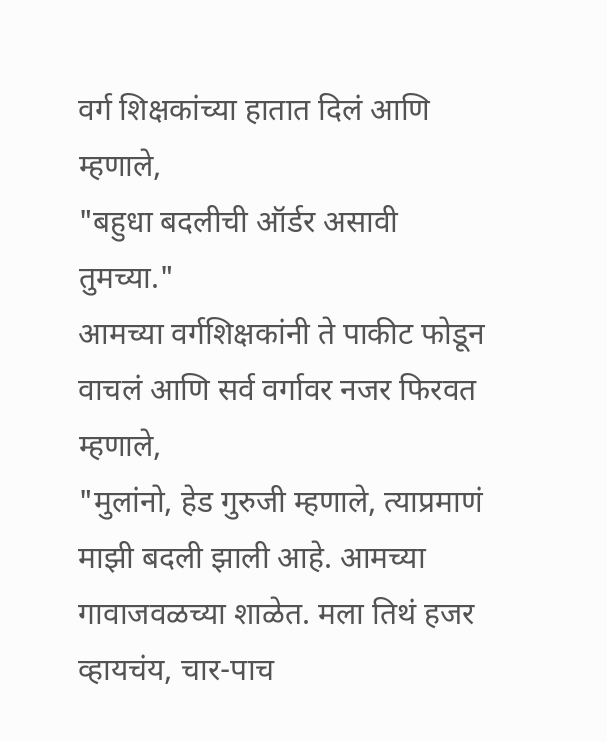वर्ग शिक्षकांच्या हातात दिलं आणि म्हणाले,
"बहुधा बदलीची ऑर्डर असावी
तुमच्या."
आमच्या वर्गशिक्षकांनी ते पाकीट फोडून वाचलं आणि सर्व वर्गावर नजर फिरवत म्हणाले,
"मुलांनो, हेड गुरुजी म्हणाले, त्याप्रमाणं माझी बदली झाली आहे. आमच्या गावाजवळच्या शाळेत. मला तिथं हजर व्हायचंय, चार-पाच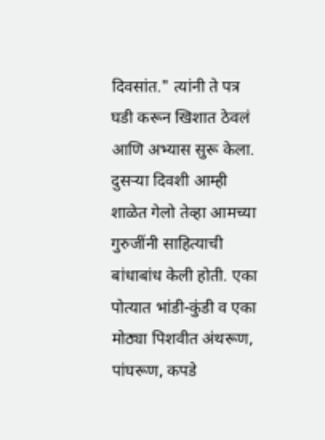दिवसांत." त्यांनी ते पत्र
घडी करून खिशात ठेवलं आणि अभ्यास सुरू केला.
दुसऱ्या दिवशी आम्ही शाळेत गेलो तेव्हा आमच्या गुरुजींनी साहित्याची बांधाबांध केली होती. एका पोत्यात भांडी-कुंडी व एका मोठ्या पिशवीत अंथरूण, पांघरूण, कपडे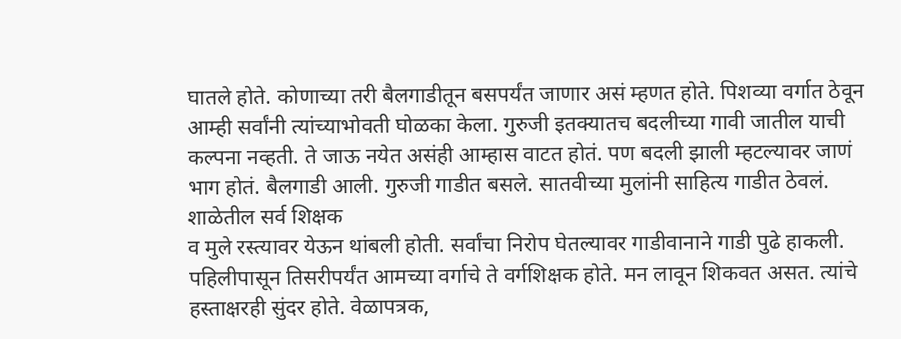घातले होते. कोणाच्या तरी बैलगाडीतून बसपर्यंत जाणार असं म्हणत होते. पिशव्या वर्गात ठेवून आम्ही सर्वांनी त्यांच्याभोवती घोळका केला. गुरुजी इतक्यातच बदलीच्या गावी जातील याची कल्पना नव्हती. ते जाऊ नयेत असंही आम्हास वाटत होतं. पण बदली झाली म्हटल्यावर जाणं भाग होतं. बैलगाडी आली. गुरुजी गाडीत बसले. सातवीच्या मुलांनी साहित्य गाडीत ठेवलं. शाळेतील सर्व शिक्षक
व मुले रस्त्यावर येऊन थांबली होती. सर्वांचा निरोप घेतल्यावर गाडीवानाने गाडी पुढे हाकली.
पहिलीपासून तिसरीपर्यंत आमच्या वर्गाचे ते वर्गशिक्षक होते. मन लावून शिकवत असत. त्यांचे हस्ताक्षरही सुंदर होते. वेळापत्रक,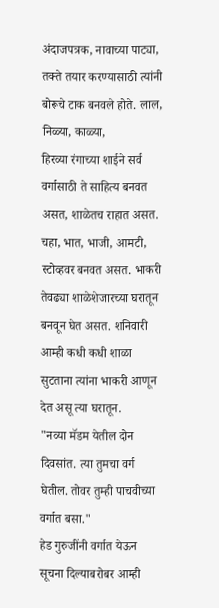अंदाजपत्रक, नावाच्या पाट्या, तक्ते तयार करण्यासाठी त्यांनी बोरूचे टाक बनवले होते. लाल, निळ्या, काळ्या,
हिरव्या रंगाच्या शाईने सर्व वर्गासाठी ते साहित्य बनवत असत, शाळेतच राहात असत. चहा, भात, भाजी, आमटी, स्टोव्हवर बनवत असत. भाकरी तेवढ्या शाळेशेजारच्या घरातून बनवून घेत असत. शनिवारी आम्ही कधी कधी शाळा सुटताना त्यांना भाकरी आणून देत असू त्या घरातून.
"नव्या मॅडम येतील दोन दिवसांत. त्या तुमचा वर्ग घेतील. तोवर तुम्ही पाचवीच्या वर्गात बसा."
हेड गुरुजींनी वर्गात येऊन सूचना दिल्याबरोबर आम्ही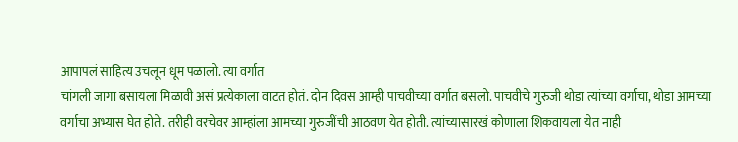आपापलं साहित्य उचलून धूम पळालो. त्या वर्गात
चांगली जागा बसायला मिळावी असं प्रत्येकाला वाटत होतं. दोन दिवस आम्ही पाचवीच्या वर्गात बसलो. पाचवीचे गुरुजी थोडा त्यांच्या वर्गाचा, थोडा आमच्या
वर्गाचा अभ्यास घेत होते. तरीही वरचेवर आम्हांला आमच्या गुरुजींची आठवण येत होती. त्यांच्यासारखं कोणाला शिकवायला येत नाही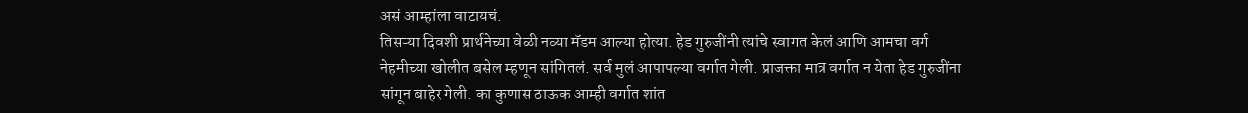असं आम्हांला वाटायचं.
तिसऱ्या दिवशी प्रार्थनेच्या वेळी नव्या मॅडम आल्या होत्या. हेड गुरुजींनी त्यांचे स्वागत केलं आणि आमचा वर्ग नेहमीच्या खोलीत बसेल म्हणून सांगितलं. सर्व मुलं आपापल्या वर्गात गेली. प्राजक्ता मात्र वर्गात न येता हेड गुरुजींना सांगून बाहेर गेली. का कुणास ठाऊक आम्ही वर्गात शांत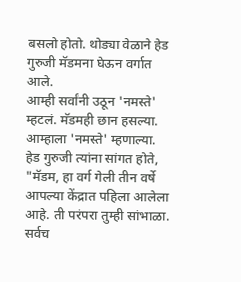बसलो होतो. थोड्या वेळाने हेड गुरुजी मॅडमना घेऊन वर्गात आले.
आम्ही सर्वांनी उठून 'नमस्ते' म्हटलं. मॅडमही छान हसल्या. आम्हाला 'नमस्ते' म्हणाल्या. हेड गुरुजी त्यांना सांगत होते,
"मॅडम, हा वर्ग गेली तीन वर्षे आपल्या केंद्रात पहिला आलेला आहे. ती परंपरा तुम्ही सांभाळा. सर्वच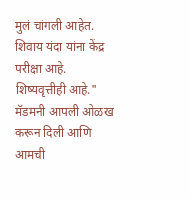मुलं चांगली आहेत. शिवाय यंदा यांना केंद्र परीक्षा आहे. शिष्यवृत्तीही आहे."
मॅडमनी आपली ओळख करून दिली आणि आमची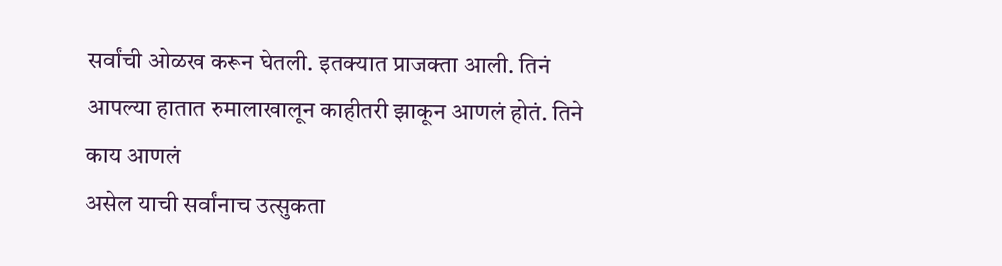सर्वांची ओळख करून घेतली. इतक्यात प्राजक्ता आली. तिनं आपल्या हातात रुमालाखालून काहीतरी झाकून आणलं होतं. तिने काय आणलं
असेल याची सर्वांनाच उत्सुकता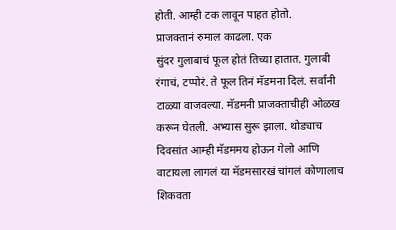होती. आम्ही टक लावून पाहत होतो.
प्राजक्तानं रुमाल काढला. एक
सुंदर गुलाबाचं फूल होतं तिच्या हातात. गुलाबी रंगाचं, टप्पोरं. ते फूल तिनं मॅडमना दिलं. सर्वांनी टाळ्या वाजवल्या. मॅडमनी प्राजक्ताचीही ओळख करून घेतली. अभ्यास सुरू झाला. थोड्याच दिवसांत आम्ही मॅडममय होऊन गेलो आणि वाटायला लागलं या मॅडमसारखं चांगलं कोणालाच शिकवता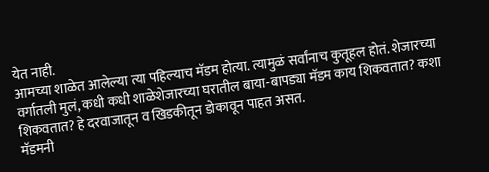येत नाही.
आमच्या शाळेत आलेल्या त्या पहिल्याच मॅडम होत्या. त्यामुळं सर्वांनाच कुतूहल होतं. शेजारच्या वर्गातली मुलं, कधी कधी शाळेशेजारच्या घरातील बाया-बापड्या मॅडम काय शिकवतात? कशा शिकवतात? हे दरवाजातून व खिडकीतून डोकावून पाहत असत.
मॅडमनी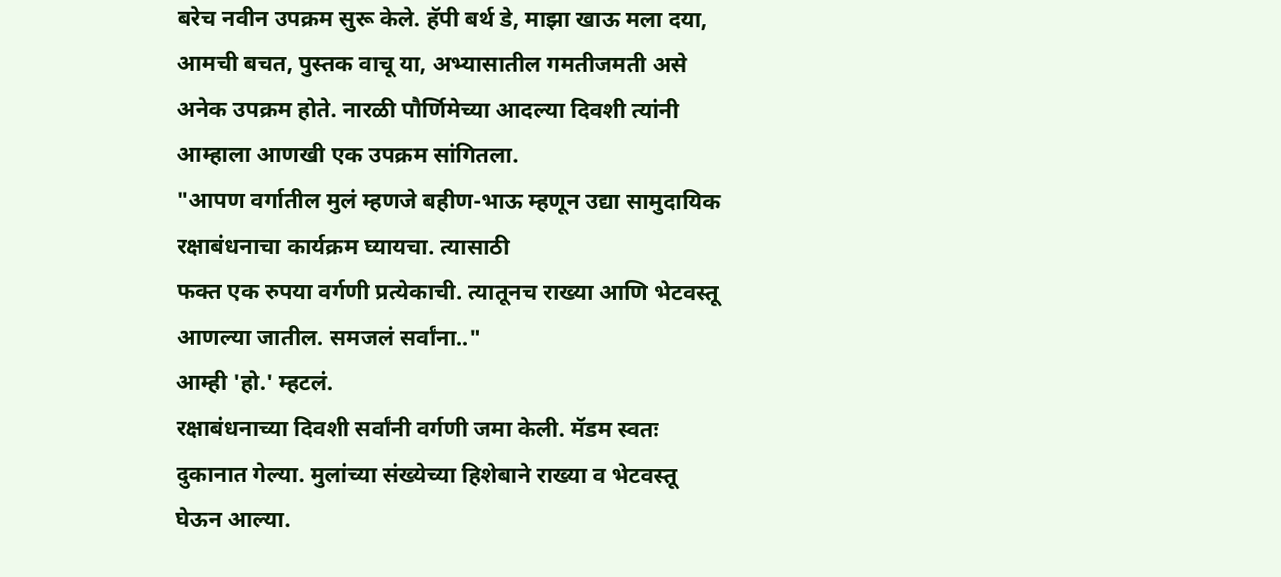बरेच नवीन उपक्रम सुरू केले. हॅपी बर्थ डे, माझा खाऊ मला दया, आमची बचत, पुस्तक वाचू या, अभ्यासातील गमतीजमती असे अनेक उपक्रम होते. नारळी पौर्णिमेच्या आदल्या दिवशी त्यांनी
आम्हाला आणखी एक उपक्रम सांगितला.
"आपण वर्गातील मुलं म्हणजे बहीण-भाऊ म्हणून उद्या सामुदायिक रक्षाबंधनाचा कार्यक्रम घ्यायचा. त्यासाठी
फक्त एक रुपया वर्गणी प्रत्येकाची. त्यातूनच राख्या आणि भेटवस्तू आणल्या जातील. समजलं सर्वांना.."
आम्ही 'हो.' म्हटलं.
रक्षाबंधनाच्या दिवशी सर्वांनी वर्गणी जमा केली. मॅडम स्वतः दुकानात गेल्या. मुलांच्या संख्येच्या हिशेबाने राख्या व भेटवस्तू घेऊन आल्या.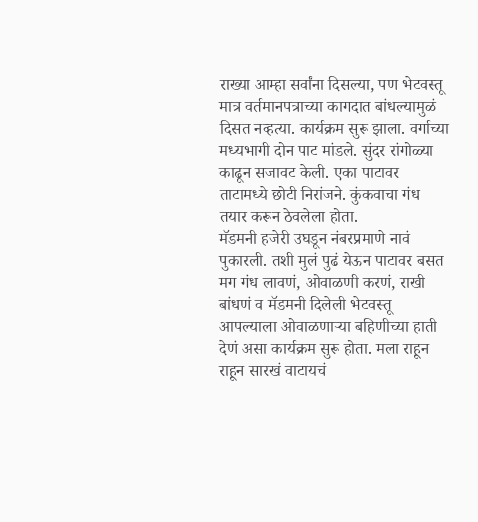राख्या आम्हा सर्वांना दिसल्या, पण भेटवस्तू मात्र वर्तमानपत्राच्या कागदात बांधल्यामुळं दिसत नव्हत्या. कार्यक्रम सुरू झाला. वर्गाच्या मध्यभागी दोन पाट मांडले. सुंदर रांगोळ्या काढून सजावट केली. एका पाटावर ताटामध्ये छोटी निरांजने. कुंकवाचा गंध तयार करून ठेवलेला होता.
मॅडमनी हजेरी उघडून नंबरप्रमाणे नावं पुकारली. तशी मुलं पुढं येऊन पाटावर बसत मग गंध लावणं, ओवाळणी करणं, राखी बांधणं व मॅडमनी दिलेली भेटवस्तू आपल्याला ओवाळणाऱ्या बहिणीच्या हाती
देणं असा कार्यक्रम सुरू होता. मला राहून राहून सारखं वाटायचं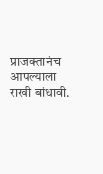प्राजक्तानंच आपल्याला राखी बांधावी.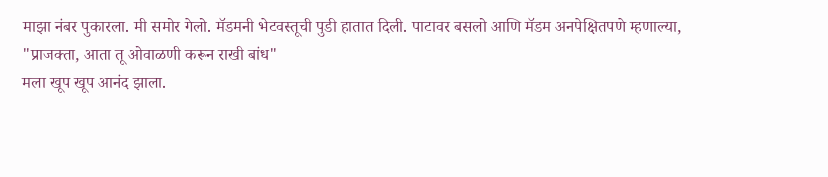माझा नंबर पुकारला. मी समोर गेलो. मॅडमनी भेटवस्तूची पुडी हातात दिली. पाटावर बसलो आणि मॅडम अनपेक्षितपणे म्हणाल्या,
"प्राजक्ता, आता तू ओवाळणी करून राखी बांध"
मला खूप खूप आनंद झाला.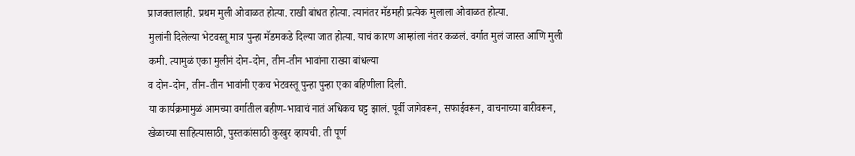प्राजक्तालाही. प्रथम मुली ओवाळत होत्या. राखी बांधत होत्या. त्यानंतर मॅडमही प्रत्येक मुलाला ओवाळत होत्या.
मुलांनी दिलेल्या भेटवस्तू मात्र पुन्हा मॅडमकडे दिल्या जात होत्या. याचं कारण आम्हांला नंतर कळलं. वर्गात मुलं जास्त आणि मुली कमी. त्यामुळं एका मुलीनं दोन-दोन, तीन-तीन भावांना राख्या बांधल्या
व दोन-दोन, तीन-तीन भावांनी एकच भेटवस्तू पुन्हा पुन्हा एका बहिणीला दिली.
या कार्यक्रमामुळं आमच्या वर्गातील बहीण-भावाचं नातं अधिकच घट्ट झालं. पूर्वी जागेवरून, सफाईवरून, वाचनाच्या बारीवरून, खेळाच्या साहित्यासाठी, पुस्तकांसाठी कुरबुर व्हायची. ती पूर्ण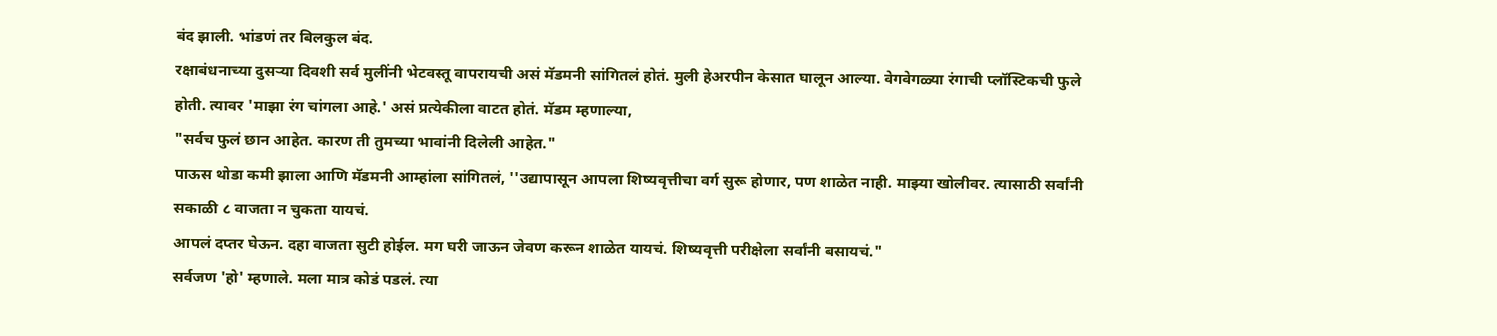बंद झाली. भांडणं तर बिलकुल बंद.
रक्षाबंधनाच्या दुसऱ्या दिवशी सर्व मुलींनी भेटवस्तू वापरायची असं मॅडमनी सांगितलं होतं. मुली हेअरपीन केसात घालून आल्या. वेगवेगळ्या रंगाची प्लॉस्टिकची फुले होती. त्यावर 'माझा रंग चांगला आहे.' असं प्रत्येकीला वाटत होतं. मॅडम म्हणाल्या,
"सर्वच फुलं छान आहेत. कारण ती तुमच्या भावांनी दिलेली आहेत."
पाऊस थोडा कमी झाला आणि मॅडमनी आम्हांला सांगितलं, ''उद्यापासून आपला शिष्यवृत्तीचा वर्ग सुरू होणार, पण शाळेत नाही. माझ्या खोलीवर. त्यासाठी सर्वांनी सकाळी ८ वाजता न चुकता यायचं.
आपलं दप्तर घेऊन. दहा वाजता सुटी होईल. मग घरी जाऊन जेवण करून शाळेत यायचं. शिष्यवृत्ती परीक्षेला सर्वांनी बसायचं."
सर्वजण 'हो' म्हणाले. मला मात्र कोडं पडलं. त्या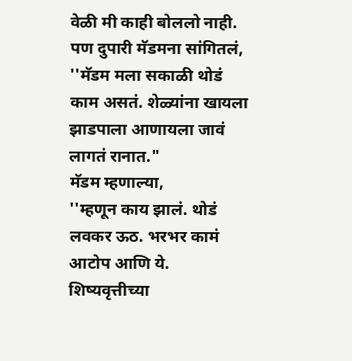वेळी मी काही बोललो नाही. पण दुपारी मॅडमना सांगितलं,
''मॅडम मला सकाळी थोडं काम असतं. शेळ्यांना खायला झाडपाला आणायला जावं लागतं रानात."
मॅडम म्हणाल्या,
''म्हणून काय झालं. थोडं लवकर ऊठ. भरभर कामं आटोप आणि ये. शिष्यवृत्तीच्या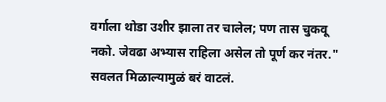वर्गाला थोडा उशीर झाला तर चालेल; पण तास चुकवू नको. जेवढा अभ्यास राहिला असेल तो पूर्ण कर नंतर."
सवलत मिळाल्यामुळं बरं वाटलं.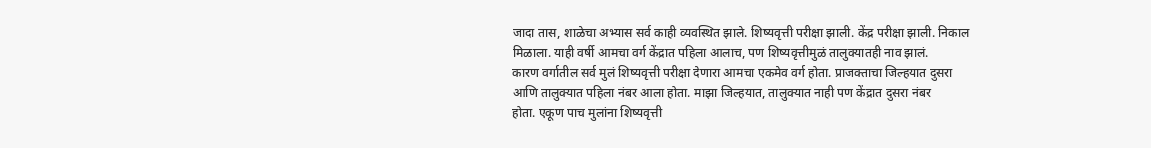जादा तास, शाळेचा अभ्यास सर्व काही व्यवस्थित झाले. शिष्यवृत्ती परीक्षा झाली. केंद्र परीक्षा झाली. निकाल मिळाला. याही वर्षी आमचा वर्ग केंद्रात पहिला आलाच, पण शिष्यवृत्तीमुळं तालुक्यातही नाव झालं.
कारण वर्गातील सर्व मुलं शिष्यवृत्ती परीक्षा देणारा आमचा एकमेव वर्ग होता. प्राजक्ताचा जिल्हयात दुसरा आणि तालुक्यात पहिला नंबर आला होता. माझा जिल्हयात, तालुक्यात नाही पण केंद्रात दुसरा नंबर
होता. एकूण पाच मुलांना शिष्यवृत्ती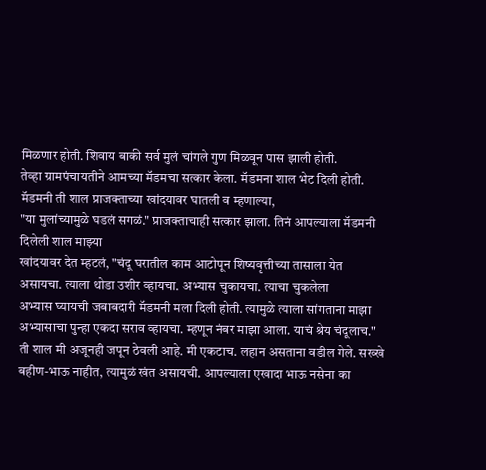मिळणार होती. शिवाय बाकी सर्व मुलं चांगले गुण मिळवून पास झाली होती.
तेव्हा ग्रामपंचायतीने आमच्या मॅडमचा सत्कार केला. मॅडमना शाल भेट दिली होती. मॅडमनी ती शाल प्राजक्ताच्या खांदयावर घातली व म्हणाल्या,
"या मुलांच्यामुळे घडलं सगळं." प्राजक्ताचाही सत्कार झाला. तिनं आपल्याला मॅडमनी दिलेली शाल माझ्या
खांदयावर देत म्हटलं, "चंदू घरातील काम आटोपून शिष्यवृत्तीच्या तासाला येत असायचा. त्याला थोडा उशीर व्हायचा. अभ्यास चुकायचा. त्याचा चुकलेला
अभ्यास घ्यायची जबाबदारी मॅडमनी मला दिली होती. त्यामुळे त्याला सांगताना माझा अभ्यासाचा पुन्हा एकदा सराव व्हायचा. म्हणून नंबर माझा आला. याचं श्रेय चंदूलाच."
ती शाल मी अजूनही जपून ठेवली आहे. मी एकटाच. लहान असताना वडील गेले. सख्खे बहीण-भाऊ नाहीत, त्यामुळं खंत असायची. आपल्याला एखादा भाऊ नसेना का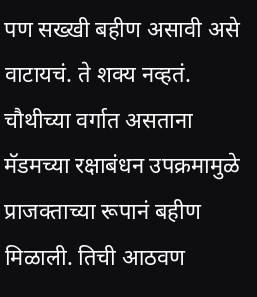पण सख्खी बहीण असावी असे वाटायचं. ते शक्य नव्हतं. चौथीच्या वर्गात असताना मॅडमच्या रक्षाबंधन उपक्रमामुळे
प्राजक्ताच्या रूपानं बहीण मिळाली. तिची आठवण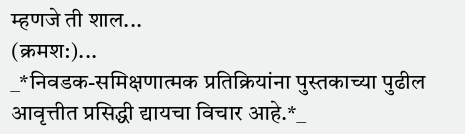म्हणजे ती शाल...
(क्रमश:)...
_*निवडक-समिक्षणात्मक प्रतिक्रियांना पुस्तकाच्या पुढील आवृत्तीत प्रसिद्धी द्यायचा विचार आहे.*_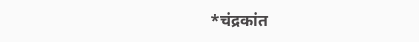*चंद्रकांत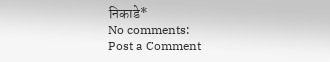निकाडे*
No comments:
Post a Comment